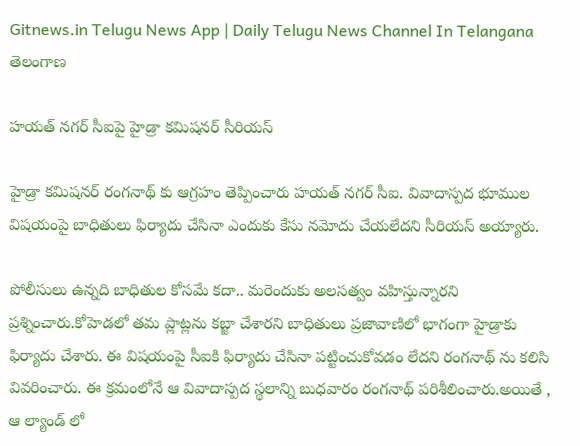Gitnews.in Telugu News App | Daily Telugu News Channel In Telangana
తెలంగాణ

హయత్ నగర్ సీఐపై హైడ్రా కమిషనర్ సీరియస్

హైడ్రా కమిషనర్ రంగనాథ్ కు ఆగ్రహం తెప్పించారు హయత్ నగర్ సీఐ. వివాదాస్పద భూముల విషయంపై బాధితులు ఫిర్యాదు చేసినా ఎందుకు కేసు నమోదు చేయలేదని సీరియస్ అయ్యారు.

పోలీసులు ఉన్నది బాధితుల కోసమే కదా.. మరెందుకు అలసత్వం వహిస్తున్నారని ప్రశ్నించారు.కోహెడలో తమ ప్లాట్లను కబ్జా చేశారని బాధితులు ప్రజావాణిలో భాగంగా హైడ్రాకు ఫిర్యాదు చేశారు. ఈ విషయంపై సీఐకి ఫిర్యాదు చేసినా పట్టించుకోవడం లేదని రంగనాథ్ ను కలిసి వివరించారు. ఈ క్రమంలోనే ఆ వివాదాస్పద స్థలాన్ని బుధవారం రంగనాథ్ పరిశీలించారు.అయితే , ఆ ల్యాండ్ లో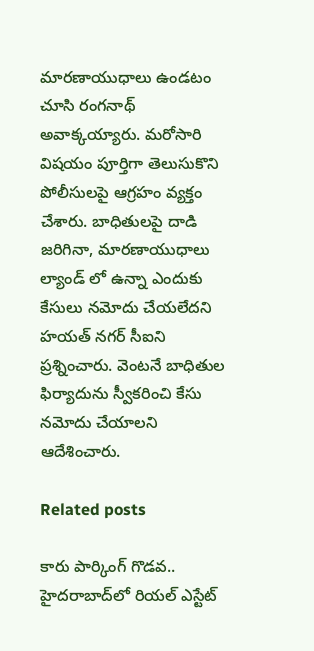మారణాయుధాలు ఉండటం చూసి రంగనాథ్ అవాక్కయ్యారు. మరోసారి విషయం పూర్తిగా తెలుసుకొని పోలీసులపై ఆగ్రహం వ్యక్తం చేశారు. బాధితులపై దాడి జరిగినా, మారణాయుధాలు ల్యాండ్ లో ఉన్నా ఎందుకు కేసులు నమోదు చేయలేదని హయత్ నగర్ సీఐని ప్రశ్నించారు. వెంటనే బాధితుల ఫిర్యాదును స్వీకరించి కేసు నమోదు చేయాలని ఆదేశించారు.

Related posts

కారు పార్కింగ్‌ గొడవ.. హైదరాబాద్‌లో రియల్‌ ఎస్టేట్‌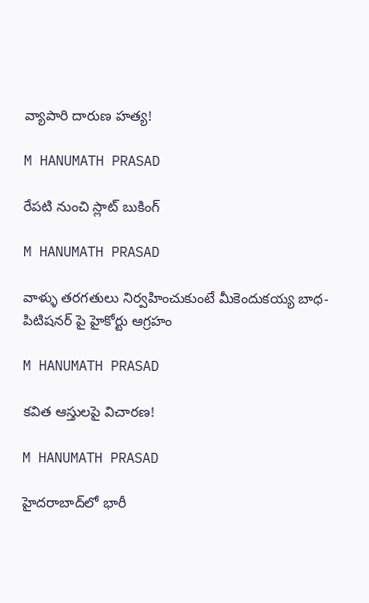వ్యాపారి దారుణ హత్య!

M HANUMATH PRASAD

రేపటి నుంచి స్లాట్ బుకింగ్

M HANUMATH PRASAD

వాళ్ళు తరగతులు నిర్వహించుకుంటే మీకెందుకయ్య బాధ-పిటిషనర్ పై హైకోర్టు ఆగ్రహం

M HANUMATH PRASAD

కవిత ఆస్తులపై విచారణ!

M HANUMATH PRASAD

హైదరాబాద్‌లో భారీ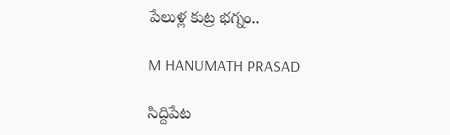పేలుళ్ల కుట్ర భగ్నం..

M HANUMATH PRASAD

సిద్దిపేట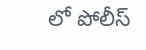లో పోలీస్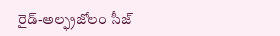రైడ్-అల్ఫ్రజోలం సీజ్